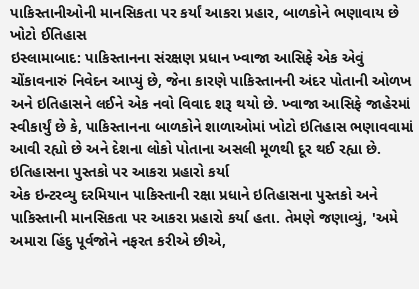પાકિસ્તાનીઓની માનસિકતા પર કર્યાં આકરા પ્રહાર, બાળકોને ભણાવાય છે ખોટો ઈતિહાસ
ઇસ્લામાબાદ: પાકિસ્તાનના સંરક્ષણ પ્રધાન ખ્વાજા આસિફે એક એવું ચોંકાવનારું નિવેદન આપ્યું છે, જેના કારણે પાકિસ્તાનની અંદર પોતાની ઓળખ અને ઇતિહાસને લઈને એક નવો વિવાદ શરૂ થયો છે. ખ્વાજા આસિફે જાહેરમાં સ્વીકાર્યું છે કે, પાકિસ્તાનના બાળકોને શાળાઓમાં ખોટો ઇતિહાસ ભણાવવામાં આવી રહ્યો છે અને દેશના લોકો પોતાના અસલી મૂળથી દૂર થઈ રહ્યા છે.
ઇતિહાસના પુસ્તકો પર આકરા પ્રહારો કર્યા
એક ઇન્ટરવ્યુ દરમિયાન પાકિસ્તાની રક્ષા પ્રધાને ઇતિહાસના પુસ્તકો અને પાકિસ્તાની માનસિકતા પર આકરા પ્રહારો કર્યા હતા. તેમણે જણાવ્યું, 'અમે અમારા હિંદુ પૂર્વજોને નફરત કરીએ છીએ,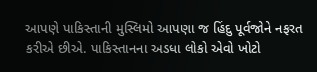આપણે પાકિસ્તાની મુસ્લિમો આપણા જ હિંદુ પૂર્વજોને નફરત કરીએ છીએ. પાકિસ્તાનના અડધા લોકો એવો ખોટો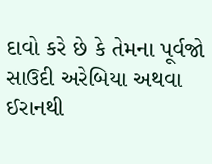દાવો કરે છે કે તેમના પૂર્વજો સાઉદી અરેબિયા અથવા ઈરાનથી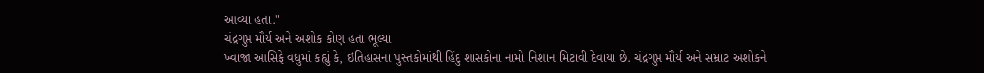આવ્યા હતા."
ચંદ્રગુપ્ત મૌર્ય અને અશોક કોણ હતા ભૂલ્યા
ખ્વાજા આસિફે વધુમાં કહ્યું કે, ઇતિહાસના પુસ્તકોમાંથી હિંદુ શાસકોના નામો નિશાન મિટાવી દેવાયા છે. ચંદ્રગુપ્ત મૌર્ય અને સમ્રાટ અશોકને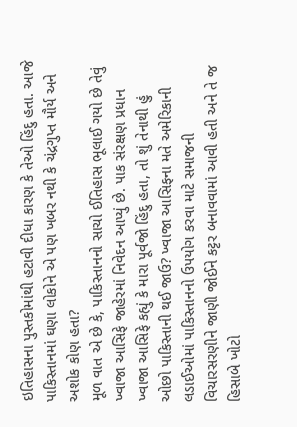ઇતિહાસના પુસ્તકોમાંથી હટાવી દીધા કારણ કે તેઓ હિંદુ હતા. આજે પાકિસ્તાનમાં ઘણા લોકોને એ પણ ખબર નથી કે ચંદ્રગુપ્ત મૌર્ય અને અશોક કોણ હતા?
મૂળ વાત એ છે કે, પાકિસ્તાનનો સાચો ઈતિહાસ ભૂલાઈ ગયો છે તેવું ખ્વાજા આસિફે જાહેરમાં નિવેદન આપ્યું છે. પાક સંરક્ષણ પ્રધાન ખ્વાજા આસિફે કહ્યું કે મારા પૂર્વજો હિંદુ હતા, તો શું તેનાથી હું ઓછો પાકિસ્તાની થઈ જાઉ? ખ્વાજા આસિફના મતે અમેરિકાની લડાઈઓમાં પાકિસ્તાનનો ઉપયોગ કરવા માટે સમાજની વિચારસરણીને જાણી જોઈને કટ્ટર બનાવવામાં આવી હતી અને તે જ હિસાબે ખોટો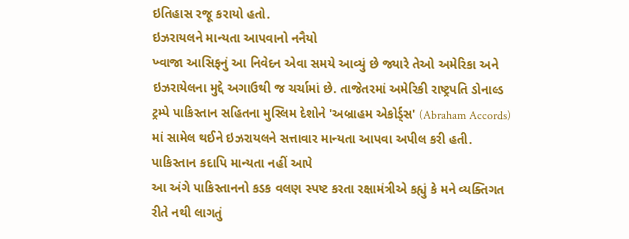ઇતિહાસ રજૂ કરાયો હતો.
ઇઝરાયલને માન્યતા આપવાનો નનૈયો
ખ્વાજા આસિફનું આ નિવેદન એવા સમયે આવ્યું છે જ્યારે તેઓ અમેરિકા અને ઇઝરાયેલના મુદ્દે અગાઉથી જ ચર્ચામાં છે. તાજેતરમાં અમેરિકી રાષ્ટ્રપતિ ડોનાલ્ડ ટ્રમ્પે પાકિસ્તાન સહિતના મુસ્લિમ દેશોને 'અબ્રાહમ એકોર્ડ્સ' (Abraham Accords) માં સામેલ થઈને ઇઝરાયલને સત્તાવાર માન્યતા આપવા અપીલ કરી હતી.
પાકિસ્તાન કદાપિ માન્યતા નહીં આપે
આ અંગે પાકિસ્તાનનો કડક વલણ સ્પષ્ટ કરતા રક્ષામંત્રીએ કહ્યું કે મને વ્યક્તિગત રીતે નથી લાગતું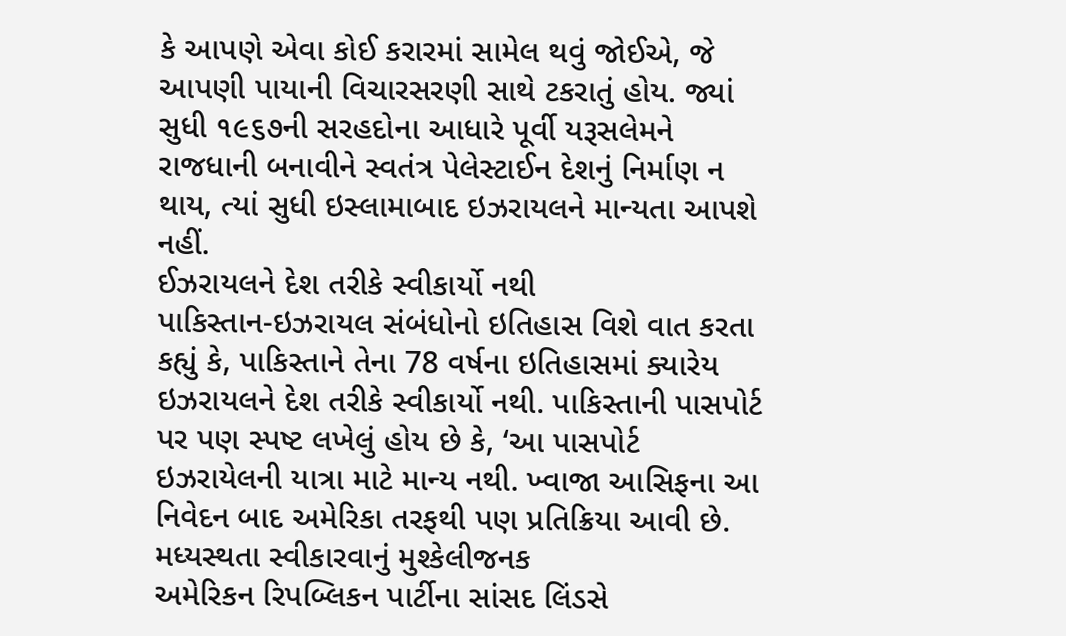કે આપણે એવા કોઈ કરારમાં સામેલ થવું જોઈએ, જે આપણી પાયાની વિચારસરણી સાથે ટકરાતું હોય. જ્યાં સુધી ૧૯૬૭ની સરહદોના આધારે પૂર્વી યરૂસલેમને રાજધાની બનાવીને સ્વતંત્ર પેલેસ્ટાઈન દેશનું નિર્માણ ન થાય, ત્યાં સુધી ઇસ્લામાબાદ ઇઝરાયલને માન્યતા આપશે નહીં.
ઈઝરાયલને દેશ તરીકે સ્વીકાર્યો નથી
પાકિસ્તાન-ઇઝરાયલ સંબંધોનો ઇતિહાસ વિશે વાત કરતા કહ્યું કે, પાકિસ્તાને તેના 78 વર્ષના ઇતિહાસમાં ક્યારેય ઇઝરાયલને દેશ તરીકે સ્વીકાર્યો નથી. પાકિસ્તાની પાસપોર્ટ પર પણ સ્પષ્ટ લખેલું હોય છે કે, ‘આ પાસપોર્ટ ઇઝરાયેલની યાત્રા માટે માન્ય નથી. ખ્વાજા આસિફના આ નિવેદન બાદ અમેરિકા તરફથી પણ પ્રતિક્રિયા આવી છે.
મધ્યસ્થતા સ્વીકારવાનું મુશ્કેલીજનક
અમેરિકન રિપબ્લિકન પાર્ટીના સાંસદ લિંડસે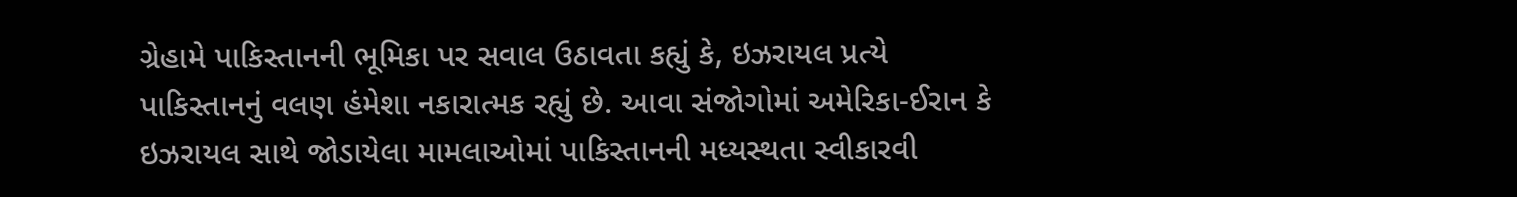ગ્રેહામે પાકિસ્તાનની ભૂમિકા પર સવાલ ઉઠાવતા કહ્યું કે, ઇઝરાયલ પ્રત્યે પાકિસ્તાનનું વલણ હંમેશા નકારાત્મક રહ્યું છે. આવા સંજોગોમાં અમેરિકા-ઈરાન કે ઇઝરાયલ સાથે જોડાયેલા મામલાઓમાં પાકિસ્તાનની મધ્યસ્થતા સ્વીકારવી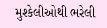મુશ્કેલીઓથી ભરેલી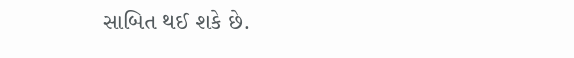સાબિત થઈ શકે છે.